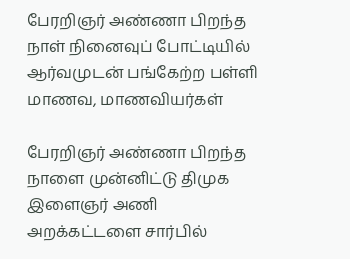பேரறிஞர் அண்ணா பிறந்த நாள் நினைவுப் போட்டியில் ஆர்வமுடன் பங்கேற்ற பள்ளி மாணவ, மாணவியர்கள்

பேரறிஞர் அண்ணா பிறந்த நாளை முன்னிட்டு திமுக இளைஞர் அணி அறக்கட்டளை சார்பில்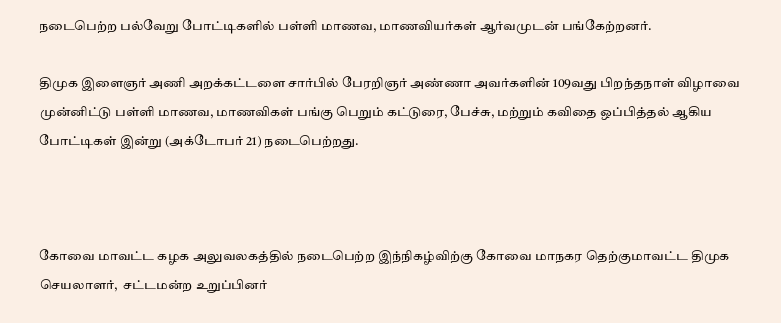நடைபெற்ற பல்வேறு போட்டிகளில் பள்ளி மாணவ, மாணவியர்கள் ஆர்வமுடன் பங்கேற்றனர்.

திமுக இளைஞர் அணி அறக்கட்டளை சார்பில் பேரறிஞர் அண்ணா அவர்களின் 109வது பிறந்தநாள் விழாவை முன்னிட்டு பள்ளி மாணவ, மாணவிகள் பங்கு பெறும் கட்டுரை, பேச்சு, மற்றும் கவிதை ஒப்பித்தல் ஆகிய போட்டிகள் இன்று (அக்டோபர் 21) நடைபெற்றது.



கோவை மாவட்ட கழக அலுவலகத்தில் நடைபெற்ற இந்நிகழ்விற்கு கோவை மாநகர தெற்குமாவட்ட திமுக செயலாளர்,  சட்டமன்ற உறுப்பினர்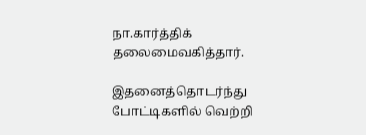நா.கார்த்திக் தலைமைவகித்தார்.

இதனைத்தொடர்ந்து போட்டிகளில் வெற்றி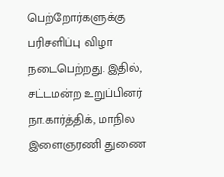பெற்றோர்களுக்கு பரிசளிப்பு விழா நடைபெற்றது. இதில், சட்டமன்ற உறுப்பினர் நா.கார்த்திக், மாநில இளைஞரணி துணை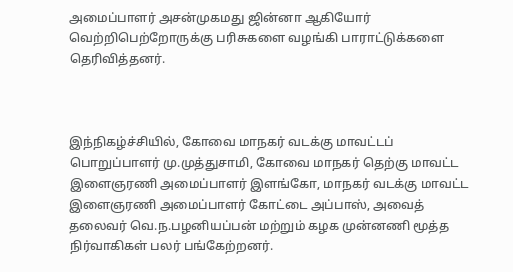அமைப்பாளர் அசன்முகமது ஜின்னா ஆகியோர் வெற்றிபெற்றோருக்கு பரிசுகளை வழங்கி பாராட்டுக்களை தெரிவித்தனர்.



இந்நிகழ்ச்சியில், கோவை மாநகர் வடக்கு மாவட்டப் பொறுப்பாளர் மு.முத்துசாமி, கோவை மாநகர் தெற்கு மாவட்ட இளைஞரணி அமைப்பாளர் இளங்கோ, மாநகர் வடக்கு மாவட்ட இளைஞரணி அமைப்பாளர் கோட்டை அப்பாஸ், அவைத் தலைவர் வெ.ந.பழனியப்பன் மற்றும் கழக முன்னணி மூத்த நிர்வாகிகள் பலர் பங்கேற்றனர்.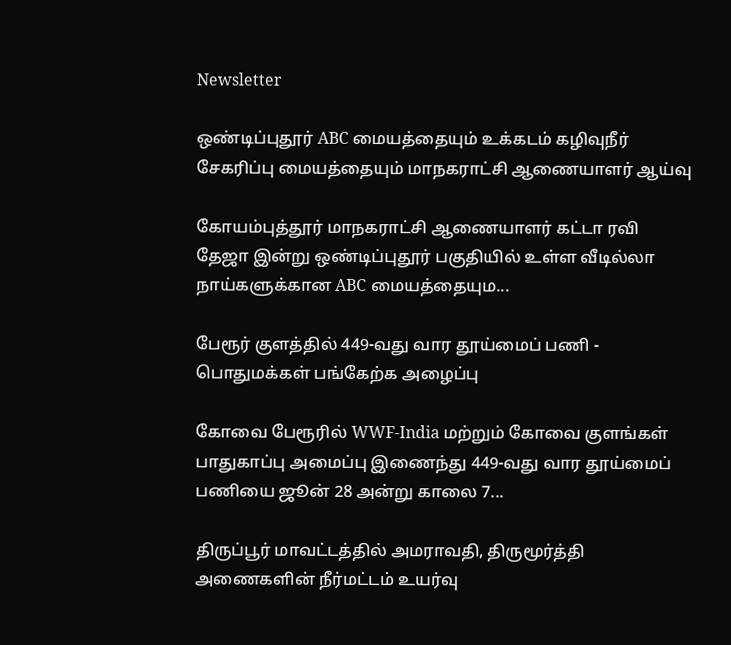Newsletter

ஒண்டிப்புதூர் ABC மையத்தையும் உக்கடம் கழிவுநீர் சேகரிப்பு மையத்தையும் மாநகராட்சி ஆணையாளர் ஆய்வு

கோயம்புத்தூர் மாநகராட்சி ஆணையாளர் கட்டா ரவி தேஜா இன்று ஒண்டிப்புதூர் பகுதியில் உள்ள வீடில்லா நாய்களுக்கான ABC மையத்தையும...

பேரூர் குளத்தில் 449-வது வார தூய்மைப் பணி - பொதுமக்கள் பங்கேற்க அழைப்பு

கோவை பேரூரில் WWF-India மற்றும் கோவை குளங்கள் பாதுகாப்பு அமைப்பு இணைந்து 449-வது வார தூய்மைப் பணியை ஜூன் 28 அன்று காலை 7...

திருப்பூர் மாவட்டத்தில் அமராவதி, திருமூர்த்தி அணைகளின் நீர்மட்டம் உயர்வு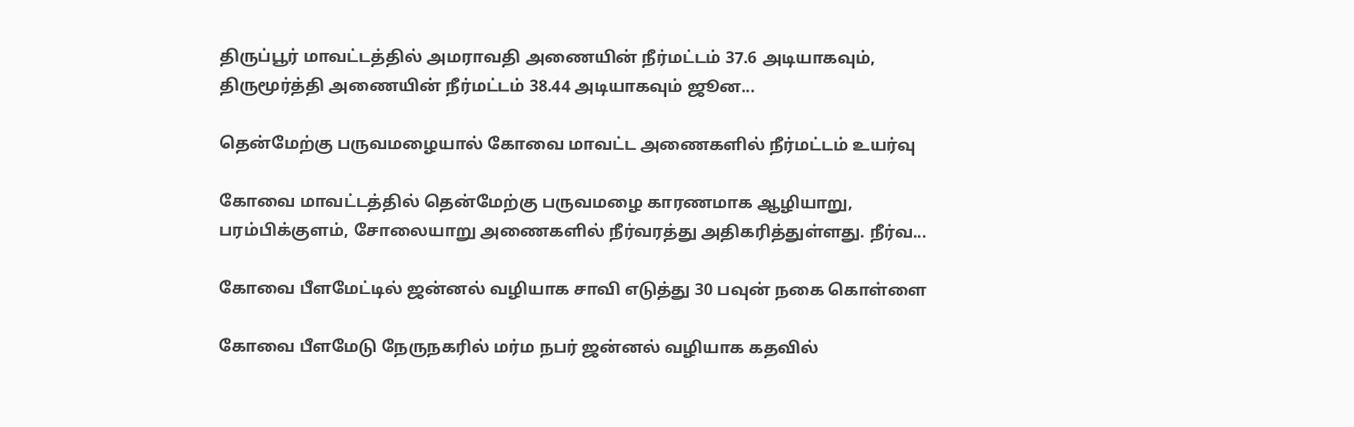திருப்பூர் மாவட்டத்தில் அமராவதி அணையின் நீர்மட்டம் 37.6 அடியாகவும், திருமூர்த்தி அணையின் நீர்மட்டம் 38.44 அடியாகவும் ஜூன...

தென்மேற்கு பருவமழையால் கோவை மாவட்ட அணைகளில் நீர்மட்டம் உயர்வு

கோவை மாவட்டத்தில் தென்மேற்கு பருவமழை காரணமாக ஆழியாறு, பரம்பிக்குளம், சோலையாறு அணைகளில் நீர்வரத்து அதிகரித்துள்ளது. நீர்வ...

கோவை பீளமேட்டில் ஜன்னல் வழியாக சாவி எடுத்து 30 பவுன் நகை கொள்ளை

கோவை பீளமேடு நேருநகரில் மர்ம நபர் ஜன்னல் வழியாக கதவில்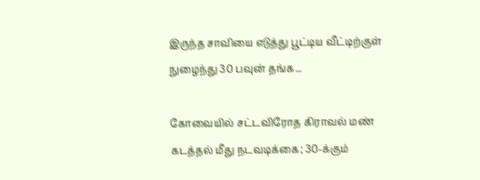இருந்த சாவியை எடுத்து பூட்டிய வீட்டிற்குள் நுழைந்து 30 பவுன் தங்க...

கோவையில் சட்டவிரோத கிராவல் மண் கடத்தல் மீது நடவடிக்கை; 30-க்கும்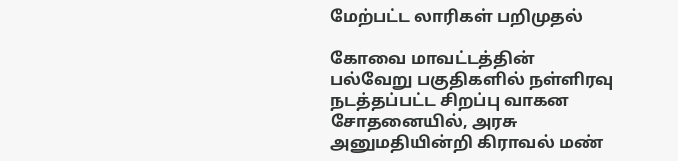மேற்பட்ட லாரிகள் பறிமுதல்

கோவை மாவட்டத்தின் பல்வேறு பகுதிகளில் நள்ளிரவு நடத்தப்பட்ட சிறப்பு வாகன சோதனையில், அரசு அனுமதியின்றி கிராவல் மண்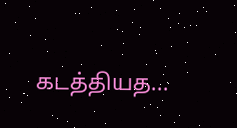கடத்தியத...